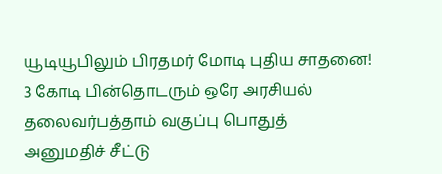யூடியூபிலும் பிரதமர் மோடி புதிய சாதனை! 3 கோடி பின்தொடரும் ஒரே அரசியல் தலைவர்பத்தாம் வகுப்பு பொதுத் அனுமதிச் சீட்டு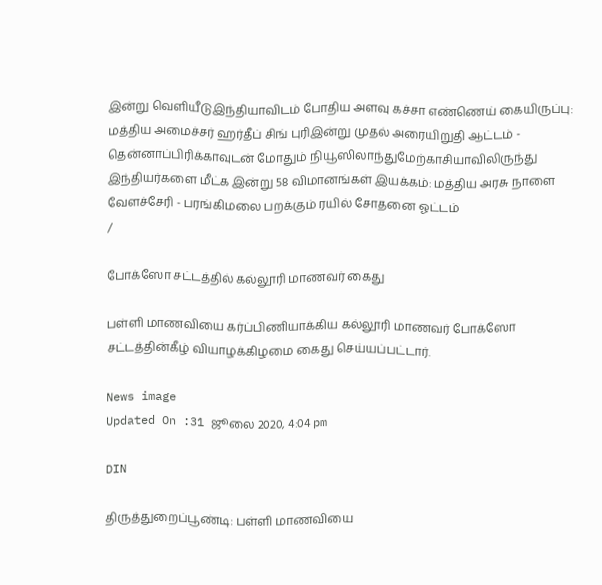இன்று வெளியீடுஇந்தியாவிடம் போதிய அளவு கச்சா எண்ணெய் கையிருப்பு: மத்திய அமைச்சர் ஹர்தீப் சிங் புரிஇன்று முதல் அரையிறுதி ஆட்டம் - தென்னாப்பிரிக்காவுடன் மோதும் நியூஸிலாந்துமேற்காசியாவிலிருந்து இந்தியர்களை மீட்க இன்று 58 விமானங்கள் இயக்கம்: மத்திய அரசு நாளை வேளச்சேரி - பரங்கிமலை பறக்கும் ரயில் சோதனை ஓட்டம்
/

போக்ஸோ சட்டத்தில் கல்லூரி மாணவர் கைது

பள்ளி மாணவியை கர்ப்பிணியாக்கிய கல்லூரி மாணவர் போக்ஸோ சட்டத்தின்கீழ் வியாழக்கிழமை கைது செய்யப்பட்டார்.

News image
Updated On :31 ஜூலை 2020, 4:04 pm

DIN

திருத்துறைப்பூண்டி: பள்ளி மாணவியை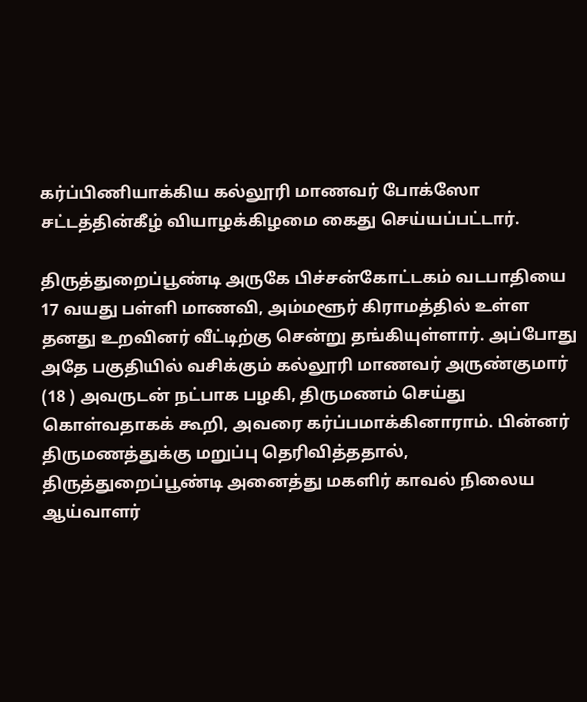கர்ப்பிணியாக்கிய கல்லூரி மாணவர் போக்ஸோ சட்டத்தின்கீழ் வியாழக்கிழமை கைது செய்யப்பட்டார்.

திருத்துறைப்பூண்டி அருகே பிச்சன்கோட்டகம் வடபாதியை 17 வயது பள்ளி மாணவி, அம்மளூர் கிராமத்தில் உள்ள தனது உறவினர் வீட்டிற்கு சென்று தங்கியுள்ளார். அப்போது அதே பகுதியில் வசிக்கும் கல்லூரி மாணவர் அருண்குமார் (18 ) அவருடன் நட்பாக பழகி, திருமணம் செய்து கொள்வதாகக் கூறி, அவரை கர்ப்பமாக்கினாராம். பின்னர் திருமணத்துக்கு மறுப்பு தெரிவித்ததால், திருத்துறைப்பூண்டி அனைத்து மகளிர் காவல் நிலைய ஆய்வாளர்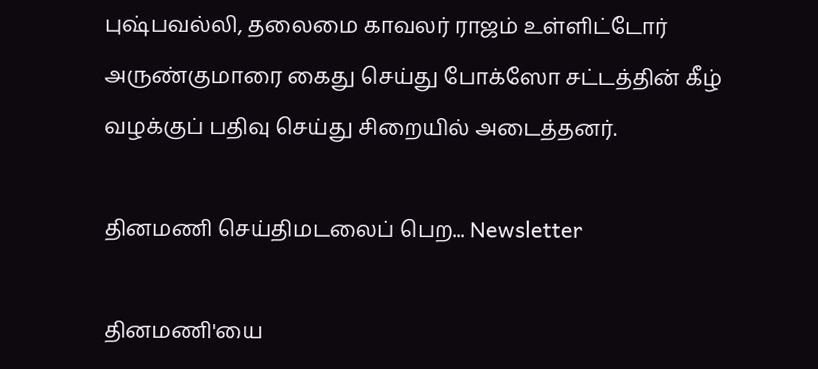புஷ்பவல்லி, தலைமை காவலர் ராஜம் உள்ளிட்டோர் அருண்குமாரை கைது செய்து போக்ஸோ சட்டத்தின் கீழ் வழக்குப் பதிவு செய்து சிறையில் அடைத்தனர்.

தினமணி செய்திமடலைப் பெற... Newsletter

தினமணி'யை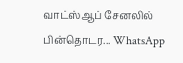வாட்ஸ்ஆப் சேனலில் பின்தொடர... WhatsApp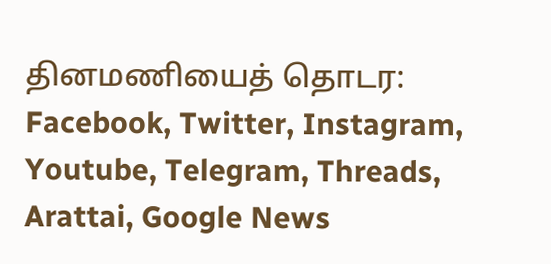தினமணியைத் தொடர: Facebook, Twitter, Instagram, Youtube, Telegram, Threads, Arattai, Google News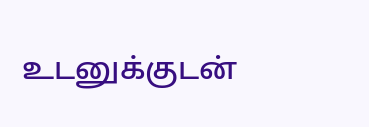உடனுக்குடன்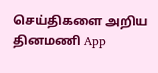செய்திகளை அறிய தினமணி App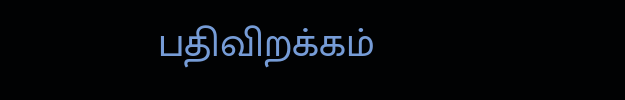பதிவிறக்கம்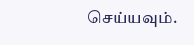செய்யவும்.